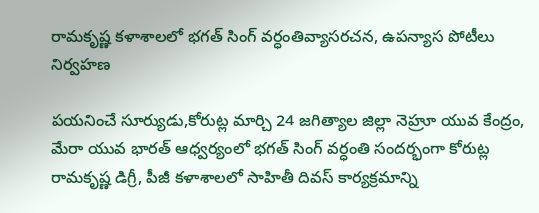రామకృష్ణ కళాశాలలో భగత్ సింగ్ వర్ధంతివ్యాసరచన, ఉపన్యాస పోటీలు నిర్వహణ

పయనించే సూర్యుడు,కోరుట్ల మార్చి 24 జగిత్యాల జిల్లా నెహ్రూ యువ కేంద్రం, మేరా యువ భారత్ ఆధ్వర్యంలో భగత్ సింగ్ వర్ధంతి సందర్భంగా కోరుట్ల రామకృష్ణ డిగ్రీ, పీజీ కళాశాలలో సాహితీ దివస్ కార్యక్రమాన్ని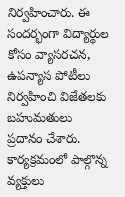నిర్వహించారు. ఈ సందర్భంగా విద్యార్థుల కోసం వ్యాసరచన, ఉపన్యాస పోటీలు నిర్వహించి విజేతలకు బహుమతులు ప్రదానం చేశారు. కార్యక్రమంలో పాల్గొన్న వ్యక్తులు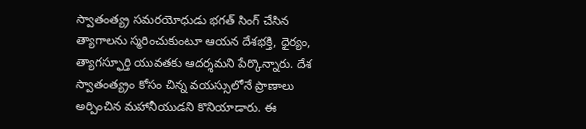స్వాతంత్య్ర సమరయోధుడు భగత్ సింగ్ చేసిన త్యాగాలను స్మరించుకుంటూ ఆయన దేశభక్తి, ధైర్యం, త్యాగస్ఫూర్తి యువతకు ఆదర్శమని పేర్కొన్నారు. దేశ స్వాతంత్య్రం కోసం చిన్న వయస్సులోనే ప్రాణాలు అర్పించిన మహానీయుడని కొనియాడారు. ఈ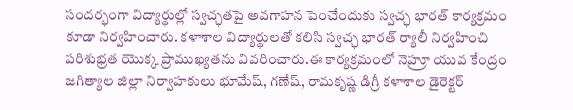సందర్భంగా విద్యార్థుల్లో స్వచ్ఛతపై అవగాహన పెంచేందుకు స్వచ్ఛ భారత్ కార్యక్రమం కూడా నిర్వహించారు. కళాశాల విద్యార్థులతో కలిసి స్వచ్ఛ భారత్ ర్యాలీ నిర్వహించి పరిశుభ్రత యొక్క ప్రాముఖ్యతను వివరించారు.ఈ కార్యక్రమంలో నెహ్రూ యువ కేంద్రం జగిత్యాల జిల్లా నిర్వాహకులు భూమేష్, గణేష్, రామకృష్ణ డిగ్రీ కళాశాల డైరెక్టర్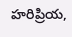హరిప్రియ,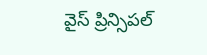వైస్ ప్రిన్సిపల్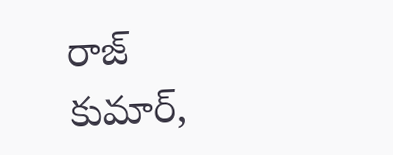రాజ్ కుమార్,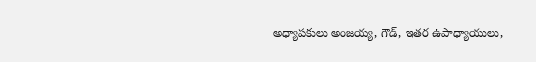అధ్యాపకులు అంజయ్య, గౌడ్, ఇతర ఉపాధ్యాయులు,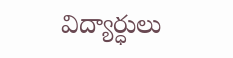విద్యార్ధులు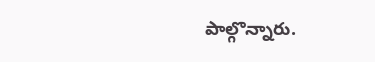పాల్గొన్నారు.